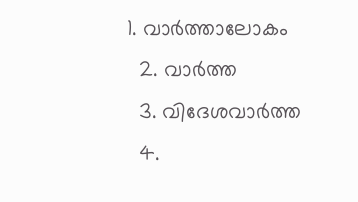1. വാര്‍ത്താലോകം
  2. വാര്‍ത്ത
  3. വിദേശവാര്‍ത്ത
  4.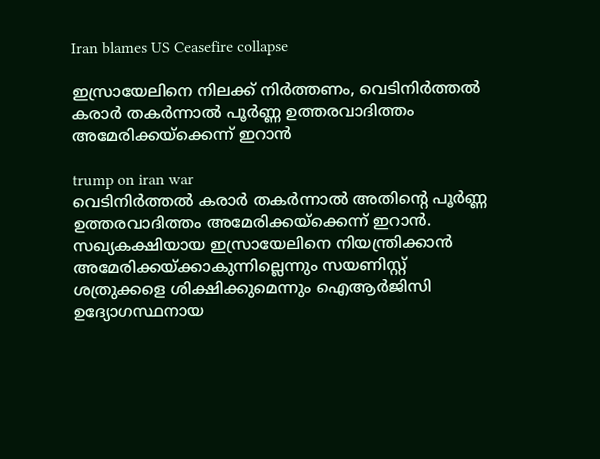Iran blames US Ceasefire collapse

ഇസ്രായേലിനെ നിലക്ക് നിർത്തണം, വെടിനിർത്തൽ കരാർ തകർന്നാൽ പൂർണ്ണ ഉത്തരവാദിത്തം അമേരിക്കയ്ക്കെന്ന് ഇറാൻ

trump on iran war
വെടിനിര്‍ത്തല്‍ കരാര്‍ തകര്‍ന്നാല്‍ അതിന്റെ പൂര്‍ണ്ണ ഉത്തരവാദിത്തം അമേരിക്കയ്‌ക്കെന്ന് ഇറാന്‍. സഖ്യകക്ഷിയായ ഇസ്രായേലിനെ നിയന്ത്രിക്കാന്‍ അമേരിക്കയ്ക്കാകുന്നില്ലെന്നും സയണിസ്റ്റ് ശത്രുക്കളെ ശിക്ഷിക്കുമെന്നും ഐആര്‍ജിസി ഉദ്യോഗസ്ഥനായ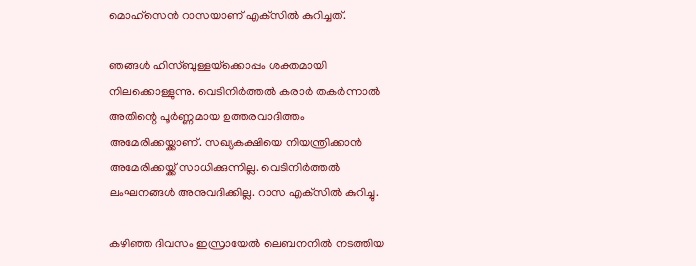മൊഹ്‌സെന്‍ റാസയാണ് എക്‌സില്‍ കുറിച്ചത്.

ഞങ്ങള്‍ ഹിസ്ബുള്ളയ്‌ക്കൊപ്പം ശക്തമായി നിലക്കൊള്ളുന്നു. വെടിനിര്‍ത്തല്‍ കരാര്‍ തകര്‍ന്നാല്‍ അതിന്റെ പൂര്‍ണ്ണമായ ഉത്തരവാദിത്തം അമേരിക്കയ്ക്കാണ്. സഖ്യകക്ഷിയെ നിയന്ത്രിക്കാന്‍ അമേരിക്കയ്ക്ക് സാധിക്കുന്നില്ല. വെടിനിര്‍ത്തല്‍ ലംഘനങ്ങള്‍ അനുവദിക്കില്ല. റാസ എക്‌സില്‍ കുറിച്ചു.

കഴിഞ്ഞ ദിവസം ഇസ്രായേല്‍ ലെബനനില്‍ നടത്തിയ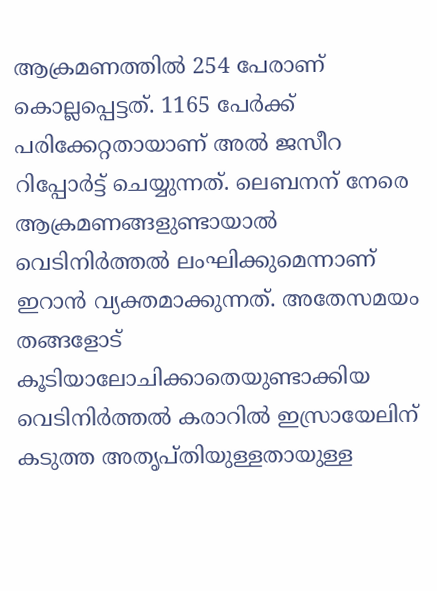ആക്രമണത്തില്‍ 254 പേരാണ് കൊല്ലപ്പെട്ടത്. 1165 പേര്‍ക്ക് പരിക്കേറ്റതായാണ് അല്‍ ജസീറ റിപ്പോര്‍ട്ട് ചെയ്യുന്നത്. ലെബനന് നേരെ ആക്രമണങ്ങളുണ്ടായാല്‍ വെടിനിര്‍ത്തല്‍ ലംഘിക്കുമെന്നാണ് ഇറാന്‍ വ്യക്തമാക്കുന്നത്. അതേസമയം തങ്ങളോട് കൂടിയാലോചിക്കാതെയുണ്ടാക്കിയ വെടിനിര്‍ത്തല്‍ കരാറില്‍ ഇസ്രായേലിന് കടുത്ത അതൃപ്തിയുള്ളതായുള്ള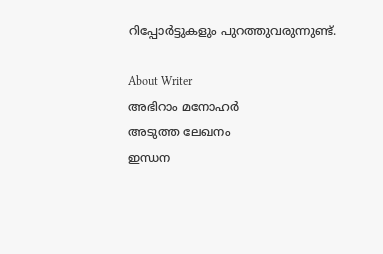റിപ്പോര്‍ട്ടുകളും പുറത്തുവരുന്നുണ്ട്.

About Writer
അഭിറാം മനോഹർ
അടുത്ത ലേഖനം
ഇന്ധന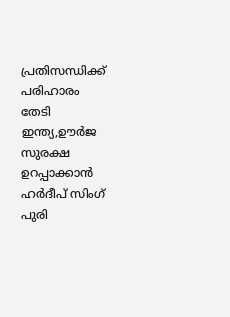പ്രതിസന്ധിക്ക് പരിഹാരം തേടി ഇന്ത്യ,ഊർജ സുരക്ഷ ഉറപ്പാക്കാൻ ഹർദീപ് സിംഗ് പുരി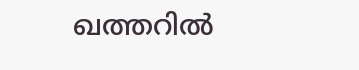ഖത്തറിൽ